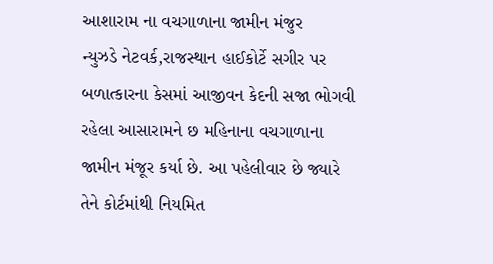આશારામ ના વચગાળાના જામીન મંજુર
ન્યુઝડે નેટવર્ક,રાજસ્થાન હાઈકોર્ટે સગીર પર બળાત્કારના કેસમાં આજીવન કેદની સજા ભોગવી રહેલા આસારામને છ મહિનાના વચગાળાના જામીન મંજૂર કર્યા છે. આ પહેલીવાર છે જ્યારે તેને કોર્ટમાંથી નિયમિત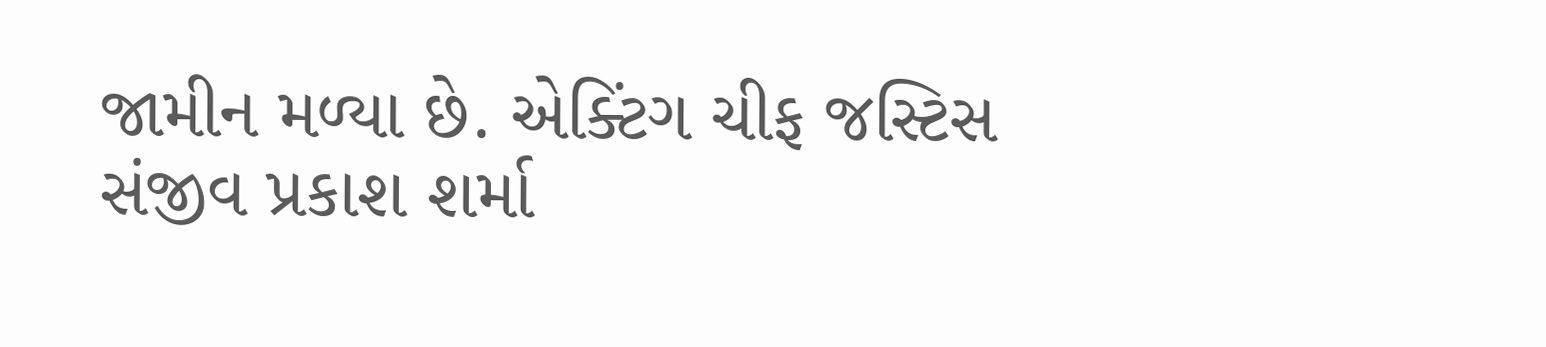જામીન મળ્યા છે. એક્ટિંગ ચીફ જસ્ટિસ સંજીવ પ્રકાશ શર્મા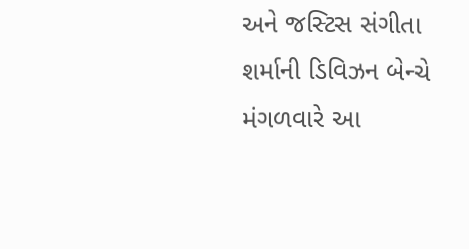અને જસ્ટિસ સંગીતા શર્માની ડિવિઝન બેન્ચે મંગળવારે આ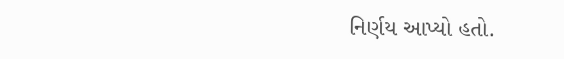નિર્ણય આપ્યો હતો.